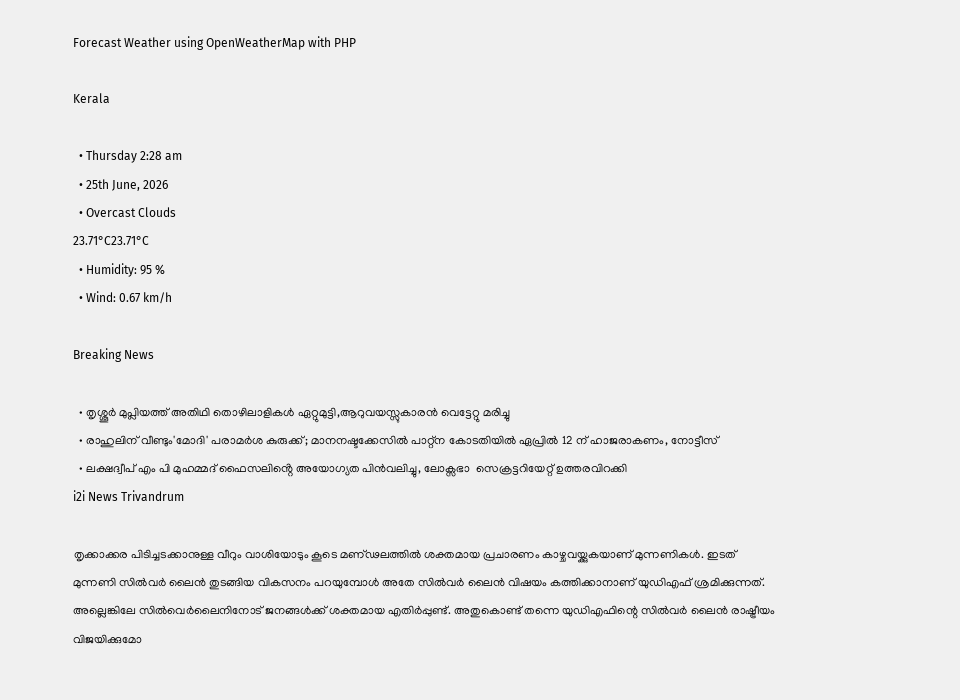Forecast Weather using OpenWeatherMap with PHP

Kerala

  • Thursday 2:28 am
  • 25th June, 2026
  • Overcast Clouds
23.71°C23.71°C
  • Humidity: 95 %
  • Wind: 0.67 km/h

Breaking News

  • തൃശ്ശൂർ മുപ്ലിയത്ത് അതിഥി തൊഴിലാളികൾ ഏറ്റുമുട്ടി,ആറുവയസ്സുകാരൻ വെട്ടേറ്റു മരിച്ചു
  • രാഹുലിന് വീണ്ടും'മോദി' പരാമര്‍ശ കുരുക്ക്; മാനനഷ്ടക്കേസിൽ പാറ്റ്ന കോടതിയിൽ ഏപ്രിൽ 12 ന് ഹാജരാകണം, നോട്ടീസ്
  • ലക്ഷദ്വീപ് എം പി മുഹമ്മദ് ഫൈസലിൻ്റെ അയോഗ്യത പിൻവലിച്ചു, ലോക്സഭാ  സെക്രട്ടറിയേറ്റ് ഉത്തരവിറക്കി
i2i News Trivandrum

തൃക്കാക്കര പിടിച്ചടക്കാനുള്ള വീറും വാശിയോടും കൂടെ മണ്ഢലത്തിൽ ശക്തമായ പ്രചാരണം കാഴ്ചവയ്ക്കുകയാണ് മുന്നണികൾ. ഇടത് മുന്നണി സിൽവർ ലൈൻ തുടങ്ങിയ വികസനം പറയുമ്പോള്‍ അതേ സില്‍വര്‍ ലൈന്‍ വിഷയം കത്തിക്കാനാണ് യുഡിഎഫ് ശ്രമിക്കുന്നത്. അല്ലെങ്കിലേ സിൽവെർലൈനിനോട് ജനങ്ങൾക്ക് ശക്തമായ എതിർപ്പുണ്ട്. അതുകൊണ്ട് തന്നെ യുഡിഎഫിന്റെ സിൽവർ ലൈൻ രാഷ്ട്രീയം വിജയിക്കുമോ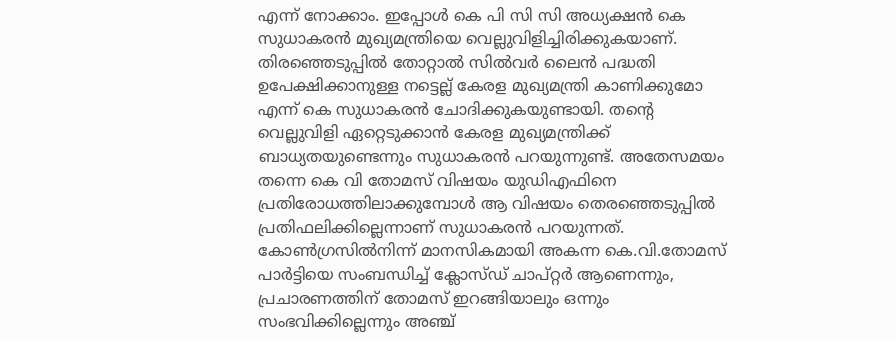എന്ന് നോക്കാം. ഇപ്പോൾ കെ പി സി സി അധ്യക്ഷന്‍ കെ സുധാകരന്‍ മുഖ്യമന്ത്രിയെ വെല്ലുവിളിച്ചിരിക്കുകയാണ്. തിരഞ്ഞെടുപ്പില്‍ തോറ്റാല്‍ സില്‍വര്‍ ലൈന്‍ പദ്ധതി ഉപേക്ഷിക്കാനുള്ള നട്ടെല്ല് കേരള മുഖ്യമന്ത്രി കാണിക്കുമോ എന്ന് കെ സുധാകരന്‍ ചോദിക്കുകയുണ്ടായി. തന്റെ വെല്ലുവിളി ഏറ്റെടുക്കാന്‍ കേരള മുഖ്യമന്ത്രിക്ക് ബാധ്യതയുണ്ടെന്നും സുധാകരന്‍ പറയുന്നുണ്ട്. അതേസമയം തന്നെ കെ വി തോമസ് വിഷയം യുഡിഎഫിനെ പ്രതിരോധത്തിലാക്കുമ്പോൾ ആ വിഷയം തെരഞ്ഞെടുപ്പില്‍ പ്രതിഫലിക്കില്ലെന്നാണ് സുധാകരൻ പറയുന്നത്. കോണ്‍ഗ്രസില്‍നിന്ന്‌ മാനസികമായി അകന്ന കെ.വി.തോമസ്‌ പാര്‍ട്ടിയെ സംബന്ധിച്ച്‌ ക്ലോസ്‌ഡ്‌ ചാപ്‌റ്റര്‍ ആണെന്നും, പ്രചാരണത്തിന് തോമസ് ഇറങ്ങിയാലും ഒന്നും സംഭവിക്കില്ലെന്നും അഞ്ച്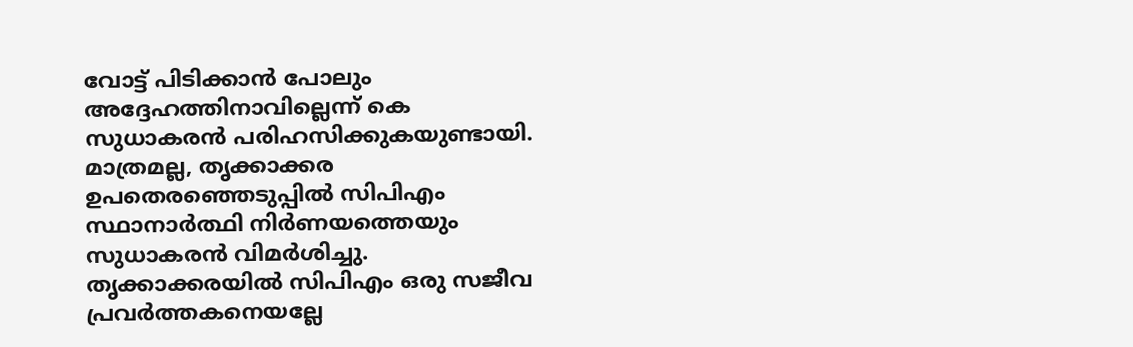വോട്ട് പിടിക്കാന്‍ പോലും അദ്ദേഹത്തിനാവില്ലെന്ന് കെ സുധാകരൻ പരിഹസിക്കുകയുണ്ടായി. മാത്രമല്ല, തൃക്കാക്കര ഉപതെരഞ്ഞെടുപ്പില്‍ സിപിഎം സ്ഥാനാര്‍ത്ഥി നിര്‍ണയത്തെയും സുധാകരന്‍ വിമര്‍ശിച്ചു. തൃക്കാക്കരയില്‍ സിപിഎം ഒരു സജീവ പ്രവര്‍ത്തകനെയല്ലേ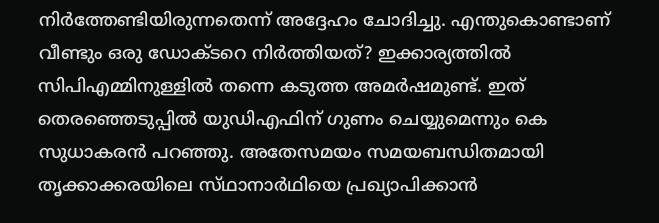നിര്‍ത്തേണ്ടിയിരുന്നതെന്ന് അദ്ദേഹം ചോദിച്ചു. എന്തുകൊണ്ടാണ് വീണ്ടും ഒരു ഡോക്ടറെ നിര്‍ത്തിയത്? ഇക്കാര്യത്തില്‍ സിപിഎമ്മിനുള്ളില്‍ തന്നെ കടുത്ത അമര്‍ഷമുണ്ട്. ഇത് തെരഞ്ഞെടുപ്പില്‍ യുഡിഎഫിന് ഗുണം ചെയ്യുമെന്നും കെ സുധാകരന്‍ പറഞ്ഞു. അതേസമയം സമയബന്ധിതമായി തൃക്കാക്കരയിലെ സ്‌ഥാനാര്‍ഥിയെ പ്രഖ്യാപിക്കാന്‍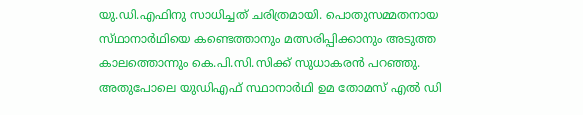യു.ഡി.എഫിനു സാധിച്ചത്‌ ചരിത്രമായി. പൊതുസമ്മതനായ സ്‌ഥാനാര്‍ഥിയെ കണ്ടെത്താനും മത്സരിപ്പിക്കാനും അടുത്ത കാലത്തൊന്നും കെ.പി.സി.സിക്ക്‌ സുധാകരന്‍ പറഞ്ഞു. അതുപോലെ യുഡിഎഫ് സ്ഥാനാർഥി ഉമ തോമസ് എൽ ഡി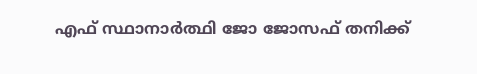എഫ് സ്ഥാനാർത്ഥി ജോ ജോസഫ് തനിക്ക്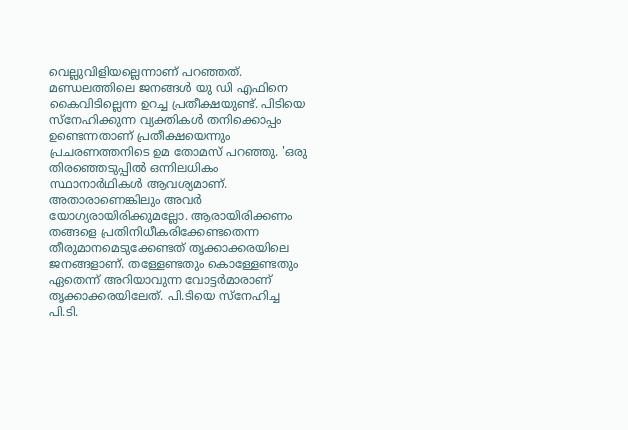വെല്ലുവിളിയല്ലെന്നാണ് പറഞ്ഞത്. മണ്ഡലത്തിലെ ജനങ്ങൾ യു ഡി എഫിനെ കൈവിടില്ലെന്ന ഉറച്ച പ്രതീക്ഷയുണ്ട്. പിടിയെ സ്നേഹിക്കുന്ന വ്യക്തികൾ തനിക്കൊപ്പം ഉണ്ടെന്നതാണ് പ്രതീക്ഷയെന്നും പ്രചരണത്തനിടെ ഉമ തോമസ് പറഞ്ഞു. 'ഒരു തിരഞ്ഞെടുപ്പില്‍ ഒന്നിലധികം സ്ഥാനാര്‍ഥികള്‍ ആവശ്യമാണ്. അതാരാണെങ്കിലും അവര്‍ യോഗ്യരായിരിക്കുമല്ലോ. ആരായിരിക്കണം തങ്ങളെ പ്രതിനിധീകരിക്കേണ്ടതെന്ന തീരുമാനമെടുക്കേണ്ടത് തൃക്കാക്കരയിലെ ജനങ്ങളാണ്. തള്ളേണ്ടതും കൊള്ളേണ്ടതും ഏതെന്ന് അറിയാവുന്ന വോട്ടര്‍മാരാണ് തൃക്കാക്കരയിലേത്. പി.ടിയെ സ്‌നേഹിച്ച പി.ടി.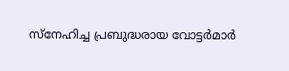സ്‌നേഹിച്ച പ്രബുദ്ധരായ വോട്ടര്‍മാര്‍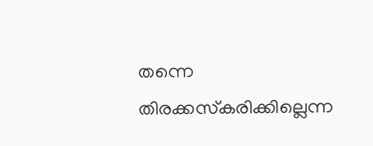തന്നെ തിരക്കസ്‌കരിക്കില്ലെന്ന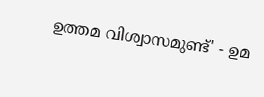ഉത്തമ വിശ്വാസമുണ്ട്' - ഉമ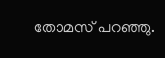തോമസ് പറഞ്ഞു.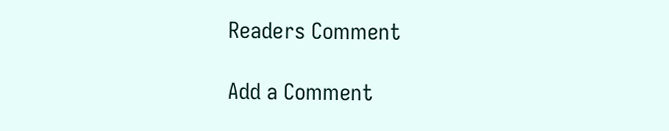Readers Comment

Add a Comment